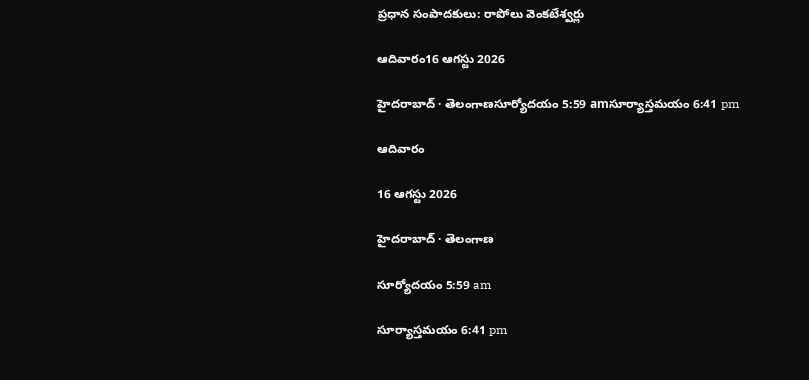ప్రధాన సంపాదకులు: రాపోలు వెంకటేశ్వర్లు

ఆదివారం16 ఆగస్టు 2026

హైదరాబాద్ · తెలంగాణసూర్యోదయం 5:59 amసూర్యాస్తమయం 6:41 pm

ఆదివారం

16 ఆగస్టు 2026

హైదరాబాద్ · తెలంగాణ

సూర్యోదయం 5:59 am

సూర్యాస్తమయం 6:41 pm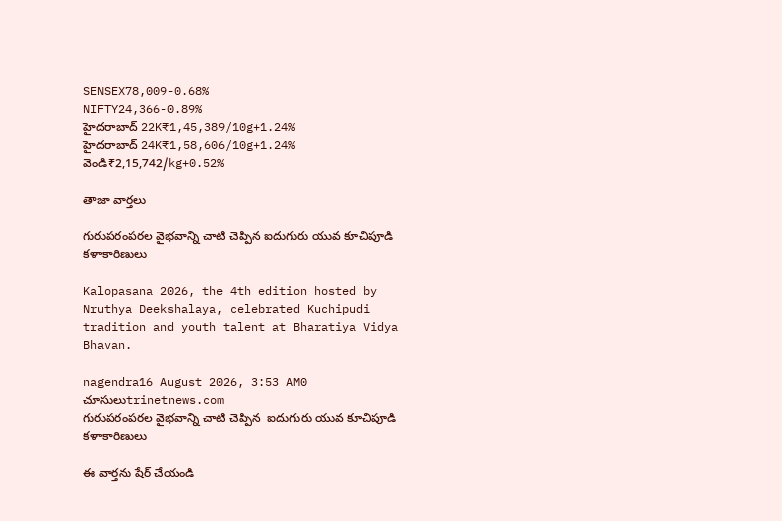SENSEX78,009-0.68%
NIFTY24,366-0.89%
హైదరాబాద్ 22K₹1,45,389/10g+1.24%
హైదరాబాద్ 24K₹1,58,606/10g+1.24%
వెండి₹2,15,742/kg+0.52%

తాజా వార్తలు

గురుపరంపరల వైభవాన్ని చాటి చెప్పిన ఐదుగురు యువ కూచిపూడి కళాకారిణులు

Kalopasana 2026, the 4th edition hosted by Nruthya Deekshalaya, celebrated Kuchipudi tradition and youth talent at Bharatiya Vidya Bhavan.

nagendra16 August 2026, 3:53 AM0 చూసులుtrinetnews.com
గురుపరంపరల వైభవాన్ని చాటి చెప్పిన  ఐదుగురు యువ కూచిపూడి కళాకారిణులు

ఈ వార్తను షేర్ చేయండి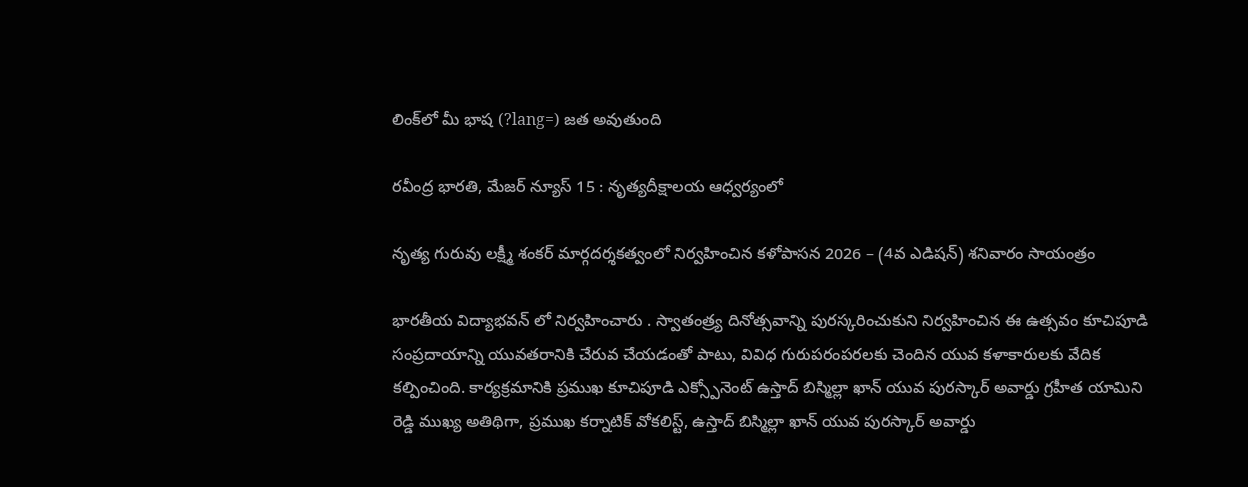లింక్‌లో మీ భాష (?lang=) జత అవుతుంది

రవీంద్ర భారతి, మేజర్ న్యూస్ 15 : నృత్యదీక్షాలయ ఆధ్వర్యంలో

నృత్య గురువు లక్ష్మీ శంకర్ మార్గదర్శకత్వంలో నిర్వహించిన కళోపాసన 2026 – (4వ ఎడిషన్) శనివారం సాయంత్రం

భారతీయ విద్యాభవన్ లో నిర్వహించారు . స్వాతంత్ర్య దినోత్సవాన్ని పురస్కరించుకుని నిర్వహించిన ఈ ఉత్సవం కూచిపూడి సంప్రదాయాన్ని యువతరానికి చేరువ చేయడంతో పాటు, వివిధ గురుపరంపరలకు చెందిన యువ కళాకారులకు వేదిక కల్పించింది. కార్యక్రమానికి ప్రముఖ కూచిపూడి ఎక్స్పోనెంట్ ఉస్తాద్ బిస్మిల్లా ఖాన్ యువ పురస్కార్ అవార్డు గ్రహీత యామిని రెడ్డి ముఖ్య అతిథిగా, ప్రముఖ కర్నాటిక్ వోకలిస్ట్, ఉస్తాద్ బిస్మిల్లా ఖాన్ యువ పురస్కార్ అవార్డు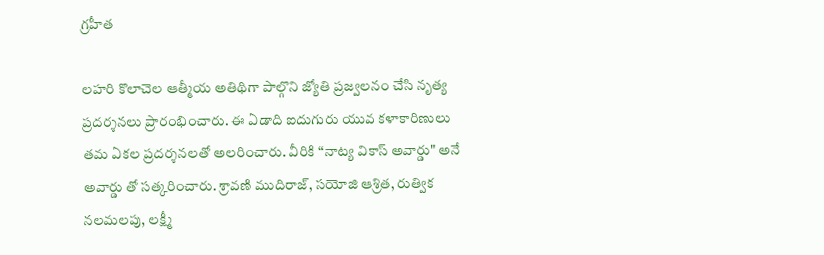గ్రహీత

లహరి కొలాచెల ఆత్మీయ అతిథిగా పాల్గొని జ్యోతి ప్రజ్వలనం చేసి నృత్య ప్రదర్శనలు ప్రారంభించారు. ఈ ఏడాది ఐదుగురు యువ కళాకారిణులు తమ ఏకల ప్రదర్శనలతో అలరించారు. వీరికి “నాట్య వికాస్ అవార్డు" అనే అవార్డు తో సత్కరించారు. శ్రావణి ముదిరాజ్, సయోజి ఆశ్రిత, రుత్విక నలమలపు, లక్ష్మీ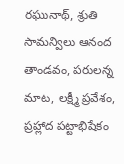రఘునాథ్, శ్రుతి సామన్విలు ఆనంద తాండవం, పరులన్న మాట, లక్ష్మీ ప్రవేశం, ప్రహ్లాద పట్టాభిషేకం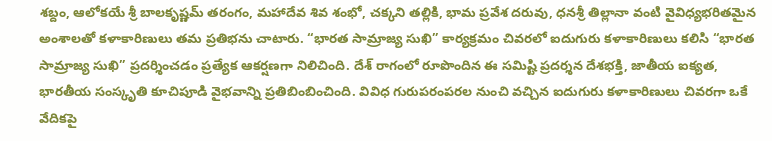శబ్దం, ఆలోకయే శ్రీ బాలకృష్ణమ్ తరంగం, మహాదేవ శివ శంభో, చక్కని తల్లికి, భామ ప్రవేశ దరువు, ధనశ్రీ తిల్లానా వంటి వైవిధ్యభరితమైన అంశాలతో కళాకారిణులు తమ ప్రతిభను చాటారు. “భారత సామ్రాజ్య సుఖి” కార్యక్రమం చివరలో ఐదుగురు కళాకారిణులు కలిసి “భారత సామ్రాజ్య సుఖి” ప్రదర్శించడం ప్రత్యేక ఆకర్షణగా నిలిచింది. దేశ్ రాగంలో రూపొందిన ఈ సమిష్టి ప్రదర్శన దేశభక్తి, జాతీయ ఐక్యత, భారతీయ సంస్కృతి కూచిపూడి వైభవాన్ని ప్రతిబింబించింది. వివిధ గురుపరంపరల నుంచి వచ్చిన ఐదుగురు కళాకారిణులు చివరగా ఒకే వేదికపై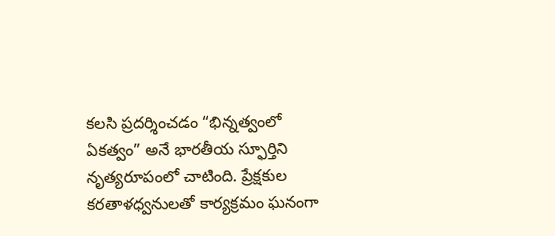కలసి ప్రదర్శించడం “భిన్నత్వంలో ఏకత్వం” అనే భారతీయ స్ఫూర్తిని నృత్యరూపంలో చాటింది. ప్రేక్షకుల కరతాళధ్వనులతో కార్యక్రమం ఘనంగా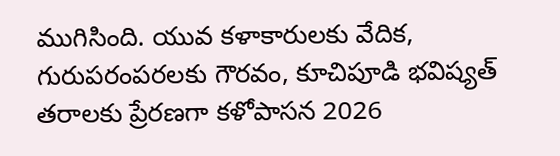ముగిసింది. యువ కళాకారులకు వేదిక, గురుపరంపరలకు గౌరవం, కూచిపూడి భవిష్యత్ తరాలకు ప్రేరణగా కళోపాసన 2026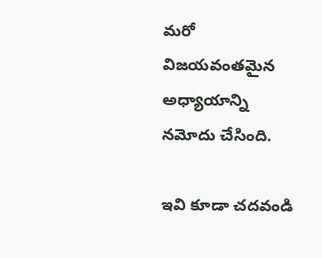మరో విజయవంతమైన అధ్యాయాన్ని నమోదు చేసింది.

ఇవి కూడా చదవండి